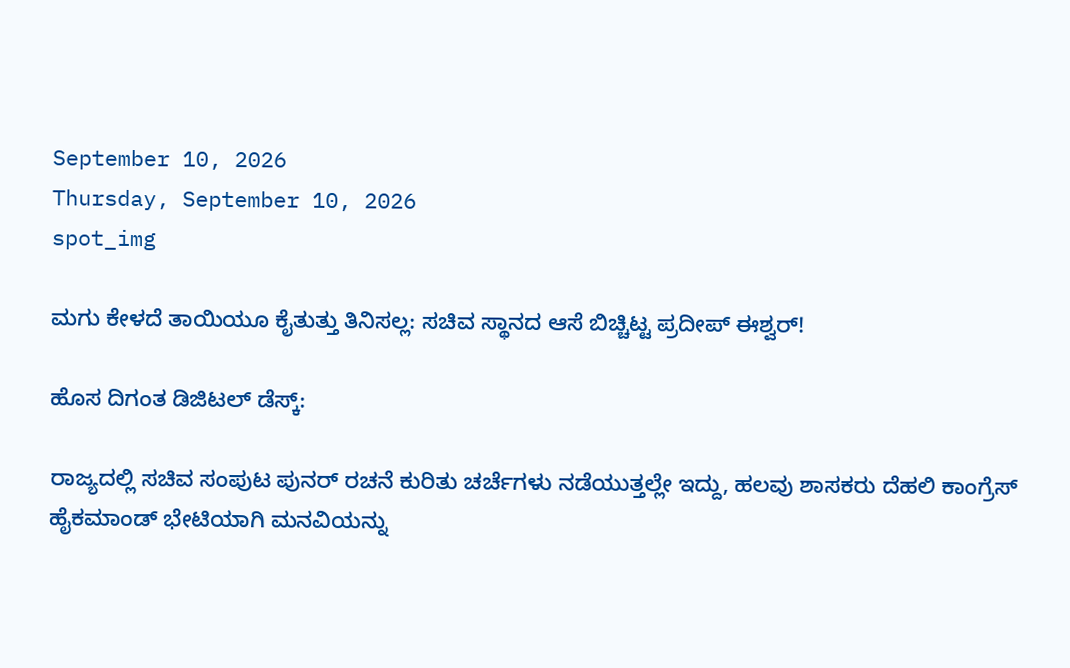September 10, 2026
Thursday, September 10, 2026
spot_img

ಮಗು ಕೇಳದೆ ತಾಯಿಯೂ ಕೈತುತ್ತು ತಿನಿಸಲ್ಲ: ಸಚಿವ ಸ್ಥಾನದ ಆಸೆ ಬಿಚ್ಚಿಟ್ಟ ಪ್ರದೀಪ್ ಈಶ್ವರ್!

ಹೊಸ ದಿಗಂತ ಡಿಜಿಟಲ್ ಡೆಸ್ಕ್:

ರಾಜ್ಯದಲ್ಲಿ ಸಚಿವ ಸಂಪುಟ ಪುನರ್ ರಚನೆ ಕುರಿತು ಚರ್ಚೆಗಳು ನಡೆಯುತ್ತಲ್ಲೇ ಇದ್ದು, ಹಲವು ಶಾಸಕರು ದೆಹಲಿ ಕಾಂಗ್ರೆಸ್ ಹೈಕಮಾಂಡ್ ಭೇಟಿಯಾಗಿ ಮನವಿಯನ್ನು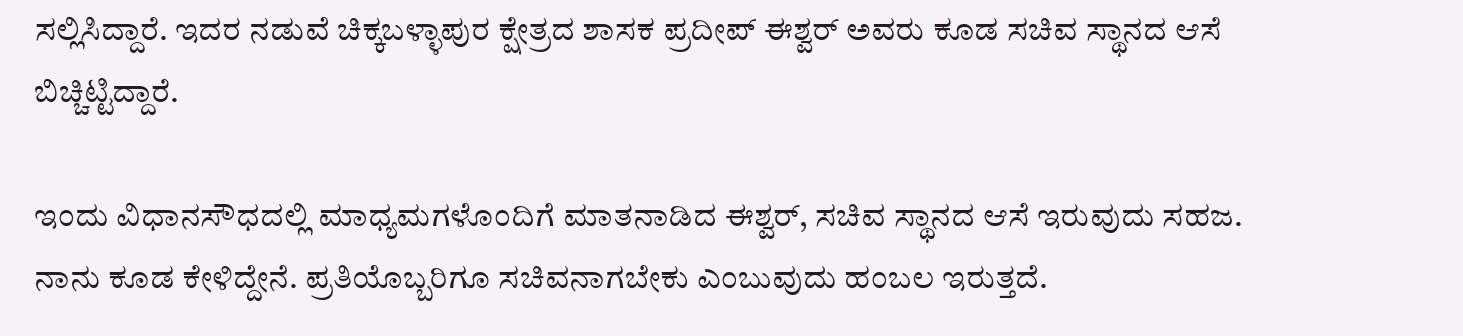ಸಲ್ಲಿಸಿದ್ದಾರೆ. ಇದರ ನಡುವೆ ಚಿಕ್ಕಬಳ್ಳಾಪುರ ಕ್ಷೇತ್ರದ ಶಾಸಕ ಪ್ರದೀಪ್ ಈಶ್ವರ್ ಅವರು ಕೂಡ ಸಚಿವ ಸ್ಥಾನದ ಆಸೆ ಬಿಚ್ಚಿಟ್ಟಿದ್ದಾರೆ.

ಇಂದು ವಿಧಾನಸೌಧದಲ್ಲಿ ಮಾಧ್ಯಮಗಳೊಂದಿಗೆ ಮಾತನಾಡಿದ ಈಶ್ವರ್, ಸಚಿವ ಸ್ಥಾನದ ಆಸೆ ಇರುವುದು ಸಹಜ. ನಾನು ಕೂಡ ಕೇಳಿದ್ದೇನೆ. ಪ್ರತಿಯೊಬ್ಬರಿಗೂ ಸಚಿವನಾಗಬೇಕು ಎಂಬುವುದು ಹಂಬಲ ಇರುತ್ತದೆ.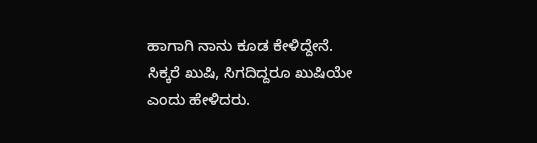ಹಾಗಾಗಿ ನಾನು ಕೂಡ ಕೇಳಿದ್ದೇನೆ. ಸಿಕ್ಕರೆ ಖುಷಿ, ಸಿಗದಿದ್ದರೂ ಖುಷಿಯೇ ಎಂದು ಹೇಳಿದರು.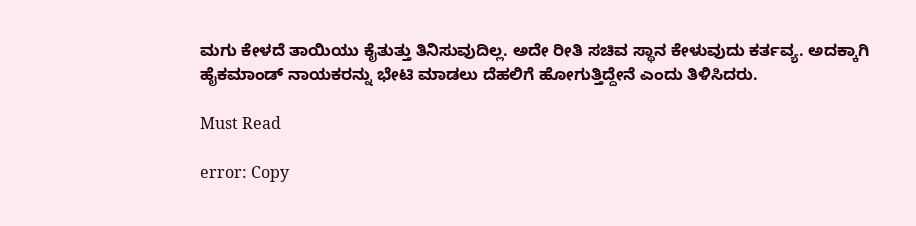ಮಗು ಕೇಳದೆ ತಾಯಿಯು ಕೈತುತ್ತು ತಿನಿಸುವುದಿಲ್ಲ. ಅದೇ ರೀತಿ ಸಚಿವ ಸ್ಥಾನ ಕೇಳುವುದು ಕರ್ತವ್ಯ. ಅದಕ್ಕಾಗಿ ಹೈಕಮಾಂಡ್ ನಾಯಕರನ್ನು ಭೇಟಿ ಮಾಡಲು ದೆಹಲಿಗೆ ಹೋಗುತ್ತಿದ್ದೇನೆ ಎಂದು ತಿಳಿಸಿದರು.

Must Read

error: Copy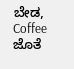ಬೇಡ, Coffee ಜೊತೆ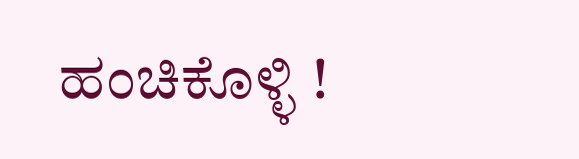ಹಂಚಿಕೊಳ್ಳಿ !